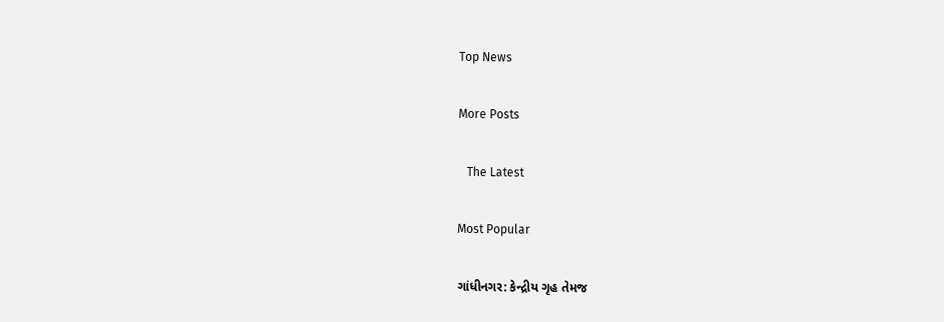Top News

More Posts

   The Latest

Most Popular

ગાંધીનગર: કેન્દ્રીય ગૃહ તેમજ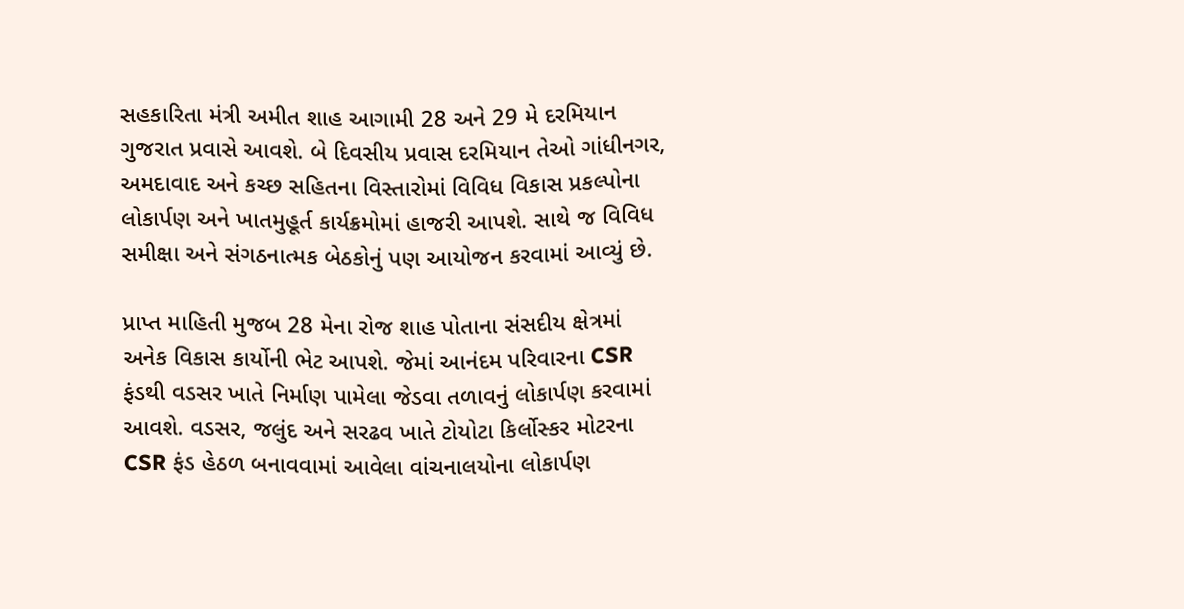સહકારિતા મંત્રી અમીત શાહ આગામી 28 અને 29 મે દરમિયાન ગુજરાત પ્રવાસે આવશે. બે દિવસીય પ્રવાસ દરમિયાન તેઓ ગાંધીનગર, અમદાવાદ અને કચ્છ સહિતના વિસ્તારોમાં વિવિધ વિકાસ પ્રકલ્પોના લોકાર્પણ અને ખાતમુહૂર્ત કાર્યક્રમોમાં હાજરી આપશે. સાથે જ વિવિધ સમીક્ષા અને સંગઠનાત્મક બેઠકોનું પણ આયોજન કરવામાં આવ્યું છે.

પ્રાપ્ત માહિતી મુજબ 28 મેના રોજ શાહ પોતાના સંસદીય ક્ષેત્રમાં અનેક વિકાસ કાર્યોની ભેટ આપશે. જેમાં આનંદમ પરિવારના CSR ફંડથી વડસર ખાતે નિર્માણ પામેલા જેડવા તળાવનું લોકાર્પણ કરવામાં આવશે. વડસર, જલુંદ અને સરઢવ ખાતે ટોયોટા કિર્લોસ્કર મોટરના CSR ફંડ હેઠળ બનાવવામાં આવેલા વાંચનાલયોના લોકાર્પણ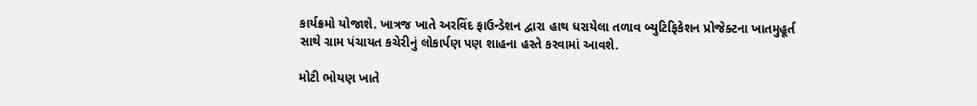કાર્યક્રમો યોજાશે. ખાત્રજ ખાતે અરવિંદ ફાઉન્ડેશન દ્વારા હાથ ધરાયેલા તળાવ બ્યુટિફિકેશન પ્રોજેક્ટના ખાતમુહૂર્ત સાથે ગ્રામ પંચાયત કચેરીનું લોકાર્પણ પણ શાહના હસ્તે કરવામાં આવશે.

મોટી ભોયણ ખાતે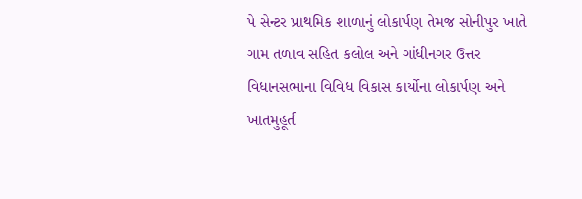પે સેન્ટર પ્રાથમિક શાળાનું લોકાર્પણ તેમજ સોનીપુર ખાતે ગામ તળાવ સહિત કલોલ અને ગાંધીનગર ઉત્તર વિધાનસભાના વિવિધ વિકાસ કાર્યોના લોકાર્પણ અને ખાતમુહૂર્ત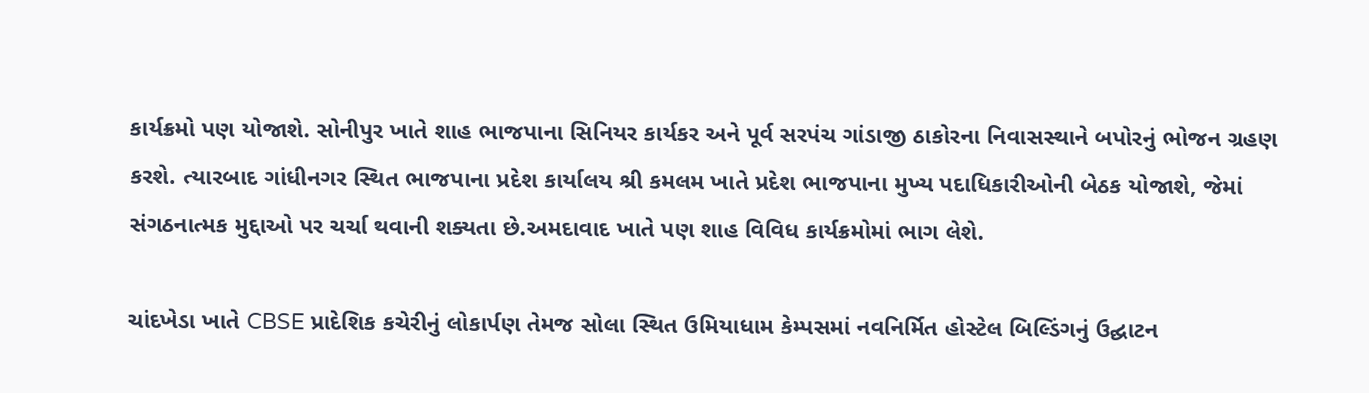કાર્યક્રમો પણ યોજાશે. સોનીપુર ખાતે શાહ ભાજપાના સિનિયર કાર્યકર અને પૂર્વ સરપંચ ગાંડાજી ઠાકોરના નિવાસસ્થાને બપોરનું ભોજન ગ્રહણ કરશે. ત્યારબાદ ગાંધીનગર સ્થિત ભાજપાના પ્રદેશ કાર્યાલય શ્રી કમલમ ખાતે પ્રદેશ ભાજપાના મુખ્ય પદાધિકારીઓની બેઠક યોજાશે, જેમાં સંગઠનાત્મક મુદ્દાઓ પર ચર્ચા થવાની શક્યતા છે.અમદાવાદ ખાતે પણ શાહ વિવિધ કાર્યક્રમોમાં ભાગ લેશે.

ચાંદખેડા ખાતે CBSE પ્રાદેશિક કચેરીનું લોકાર્પણ તેમજ સોલા સ્થિત ઉમિયાધામ કેમ્પસમાં નવનિર્મિત હોસ્ટેલ બિલ્ડિંગનું ઉદ્ઘાટન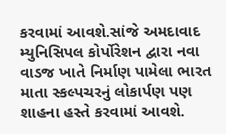કરવામાં આવશે.સાંજે અમદાવાદ મ્યુનિસિપલ કોર્પોરેશન દ્વારા નવા વાડજ ખાતે નિર્માણ પામેલા ભારત માતા સ્કલ્પચરનું લોકાર્પણ પણ શાહના હસ્તે કરવામાં આવશે.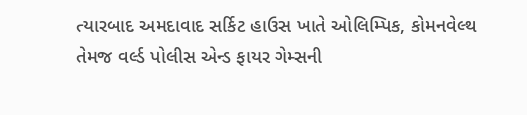ત્યારબાદ અમદાવાદ સર્કિટ હાઉસ ખાતે ઓલિમ્પિક, કોમનવેલ્થ તેમજ વર્લ્ડ પોલીસ એન્ડ ફાયર ગેમ્સની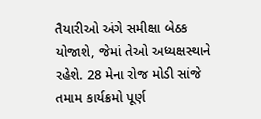તૈયારીઓ અંગે સમીક્ષા બેઠક યોજાશે, જેમાં તેઓ અધ્યક્ષસ્થાને રહેશે. 28 મેના રોજ મોડી સાંજે તમામ કાર્યક્રમો પૂર્ણ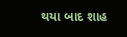થયા બાદ શાહ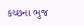કચ્છના ભુજ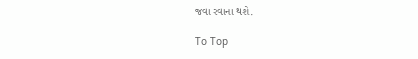જવા રવાના થશે.

To Top